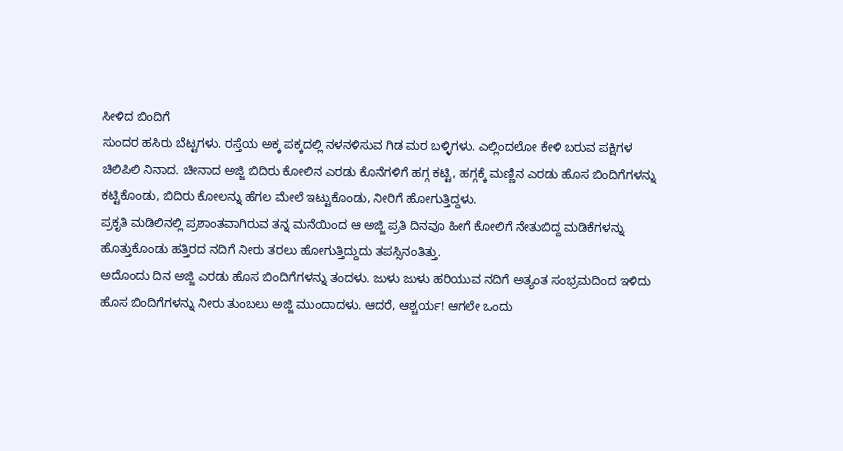ಸೀಳಿದ ಬಿಂದಿಗೆ
ಸುಂದರ ಹಸಿರು ಬೆಟ್ಟಗಳು. ರಸ್ತೆಯ ಅಕ್ಕ ಪಕ್ಕದಲ್ಲಿ ನಳನಳಿಸುವ ಗಿಡ ಮರ ಬಳ್ಳಿಗಳು. ಎಲ್ಲಿಂದಲೋ ಕೇಳಿ ಬರುವ ಪಕ್ಷಿಗಳ ಚಿಲಿಪಿಲಿ ನಿನಾದ. ಚೀನಾದ ಅಜ್ಜಿ ಬಿದಿರು ಕೋಲಿನ ಎರಡು ಕೊನೆಗಳಿಗೆ ಹಗ್ಗ ಕಟ್ಟಿ, ಹಗ್ಗಕ್ಕೆ ಮಣ್ಣಿನ ಎರಡು ಹೊಸ ಬಿಂದಿಗೆಗಳನ್ನು ಕಟ್ಟಿಕೊಂಡು, ಬಿದಿರು ಕೋಲನ್ನು ಹೆಗಲ ಮೇಲೆ ಇಟ್ಟುಕೊಂಡು, ನೀರಿಗೆ ಹೋಗುತ್ತಿದ್ದಳು.
ಪ್ರಕೃತಿ ಮಡಿಲಿನಲ್ಲಿ ಪ್ರಶಾಂತವಾಗಿರುವ ತನ್ನ ಮನೆಯಿಂದ ಆ ಅಜ್ಜಿ ಪ್ರತಿ ದಿನವೂ ಹೀಗೆ ಕೋಲಿಗೆ ನೇತುಬಿದ್ದ ಮಡಿಕೆಗಳನ್ನು ಹೊತ್ತುಕೊಂಡು ಹತ್ತಿರದ ನದಿಗೆ ನೀರು ತರಲು ಹೋಗುತ್ತಿದ್ದುದು ತಪಸ್ಸಿನಂತಿತ್ತು.
ಅದೊಂದು ದಿನ ಅಜ್ಜಿ ಎರಡು ಹೊಸ ಬಿಂದಿಗೆಗಳನ್ನು ತಂದಳು. ಜುಳು ಜುಳು ಹರಿಯುವ ನದಿಗೆ ಅತ್ಯಂತ ಸಂಭ್ರಮದಿಂದ ಇಳಿದು ಹೊಸ ಬಿಂದಿಗೆಗಳನ್ನು ನೀರು ತುಂಬಲು ಅಜ್ಜಿ ಮುಂದಾದಳು. ಆದರೆ, ಆಶ್ಚರ್ಯ! ಆಗಲೇ ಒಂದು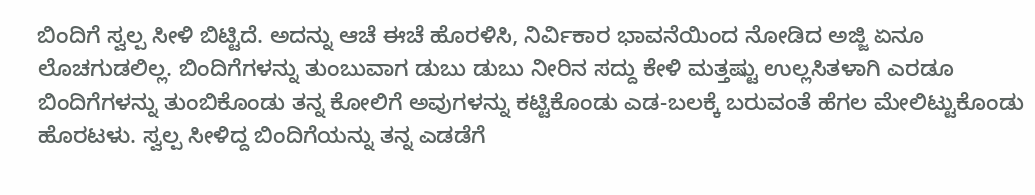ಬಿಂದಿಗೆ ಸ್ವಲ್ಪ ಸೀಳಿ ಬಿಟ್ಟಿದೆ. ಅದನ್ನು ಆಚೆ ಈಚೆ ಹೊರಳಿಸಿ, ನಿರ್ವಿಕಾರ ಭಾವನೆಯಿಂದ ನೋಡಿದ ಅಜ್ಜಿ ಏನೂ ಲೊಚಗುಡಲಿಲ್ಲ. ಬಿಂದಿಗೆಗಳನ್ನು ತುಂಬುವಾಗ ಡುಬು ಡುಬು ನೀರಿನ ಸದ್ದು ಕೇಳಿ ಮತ್ತಷ್ಟು ಉಲ್ಲಸಿತಳಾಗಿ ಎರಡೂ ಬಿಂದಿಗೆಗಳನ್ನು ತುಂಬಿಕೊಂಡು ತನ್ನ ಕೋಲಿಗೆ ಅವುಗಳನ್ನು ಕಟ್ಟಿಕೊಂಡು ಎಡ-ಬಲಕ್ಕೆ ಬರುವಂತೆ ಹೆಗಲ ಮೇಲಿಟ್ಟುಕೊಂಡು ಹೊರಟಳು. ಸ್ವಲ್ಪ ಸೀಳಿದ್ದ ಬಿಂದಿಗೆಯನ್ನು ತನ್ನ ಎಡಡೆಗೆ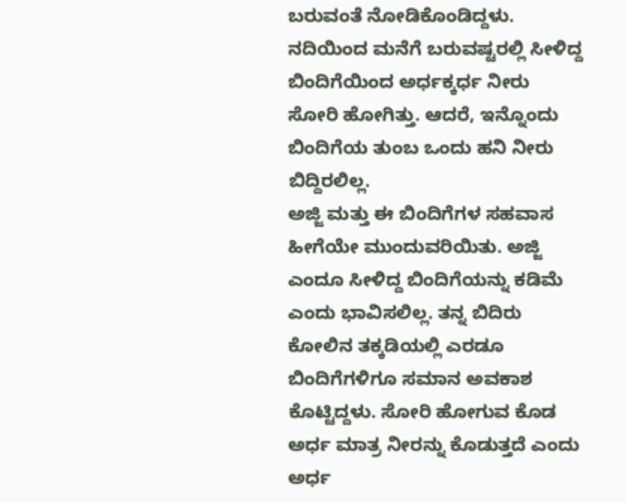ಬರುವಂತೆ ನೋಡಿಕೊಂಡಿದ್ದಳು.
ನದಿಯಿಂದ ಮನೆಗೆ ಬರುವಷ್ಟರಲ್ಲಿ ಸೀಳಿದ್ದ ಬಿಂದಿಗೆಯಿಂದ ಅರ್ಧಕ್ಕರ್ಧ ನೀರು ಸೋರಿ ಹೋಗಿತ್ತು. ಆದರೆ, ಇನ್ನೊಂದು ಬಿಂದಿಗೆಯ ತುಂಬ ಒಂದು ಹನಿ ನೀರು ಬಿದ್ದಿರಲಿಲ್ಲ.
ಅಜ್ಜಿ ಮತ್ತು ಈ ಬಿಂದಿಗೆಗಳ ಸಹವಾಸ ಹೀಗೆಯೇ ಮುಂದುವರಿಯಿತು. ಅಜ್ಜಿ ಎಂದೂ ಸೀಳಿದ್ದ ಬಿಂದಿಗೆಯನ್ನು ಕಡಿಮೆ ಎಂದು ಭಾವಿಸಲಿಲ್ಲ. ತನ್ನ ಬಿದಿರು ಕೋಲಿನ ತಕ್ಕಡಿಯಲ್ಲಿ ಎರಡೂ ಬಿಂದಿಗೆಗಳಿಗೂ ಸಮಾನ ಅವಕಾಶ ಕೊಟ್ಟಿದ್ದಳು. ಸೋರಿ ಹೋಗುವ ಕೊಡ ಅರ್ಧ ಮಾತ್ರ ನೀರನ್ನು ಕೊಡುತ್ತದೆ ಎಂದು ಅರ್ಧ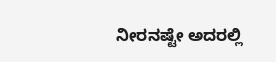ನೀರನಷ್ಟೇ ಅದರಲ್ಲಿ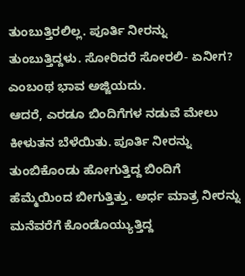ತುಂಬುತ್ತಿರಲಿಲ್ಲ. ಪೂರ್ತಿ ನೀರನ್ನು ತುಂಬುತ್ತಿದ್ದಳು. ಸೋರಿದರೆ ಸೋರಲಿ- ಏನೀಗ? ಎಂಬಂಥ ಭಾವ ಅಜ್ಜಿಯದು.
ಆದರೆ, ಎರಡೂ ಬಿಂದಿಗೆಗಳ ನಡುವೆ ಮೇಲು ಕೀಳುತನ ಬೆಳೆಯಿತು. ಪೂರ್ತಿ ನೀರನ್ನು ತುಂಬಿಕೊಂಡು ಹೋಗುತ್ತಿದ್ದ ಬಿಂದಿಗೆ ಹೆಮ್ಮೆಯಿಂದ ಬೀಗುತ್ತಿತ್ತು. ಅರ್ಧ ಮಾತ್ರ ನೀರನ್ನು ಮನೆವರೆಗೆ ಕೊಂಡೊಯ್ಯುತ್ತಿದ್ದ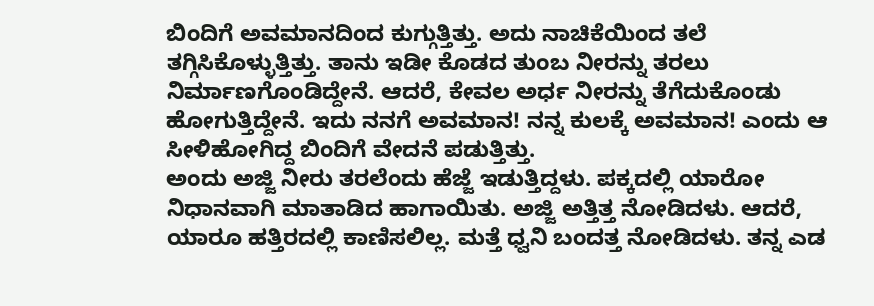ಬಿಂದಿಗೆ ಅವಮಾನದಿಂದ ಕುಗ್ಗುತ್ತಿತ್ತು. ಅದು ನಾಚಿಕೆಯಿಂದ ತಲೆ ತಗ್ಗಿಸಿಕೊಳ್ಳುತ್ತಿತ್ತು. ತಾನು ಇಡೀ ಕೊಡದ ತುಂಬ ನೀರನ್ನು ತರಲು ನಿರ್ಮಾಣಗೊಂಡಿದ್ದೇನೆ. ಆದರೆ, ಕೇವಲ ಅರ್ಧ ನೀರನ್ನು ತೆಗೆದುಕೊಂಡು ಹೋಗುತ್ತಿದ್ದೇನೆ. ಇದು ನನಗೆ ಅವಮಾನ! ನನ್ನ ಕುಲಕ್ಕೆ ಅವಮಾನ! ಎಂದು ಆ ಸೀಳಿಹೋಗಿದ್ದ ಬಿಂದಿಗೆ ವೇದನೆ ಪಡುತ್ತಿತ್ತು.
ಅಂದು ಅಜ್ಜಿ ನೀರು ತರಲೆಂದು ಹೆಜ್ಜೆ ಇಡುತ್ತಿದ್ದಳು. ಪಕ್ಕದಲ್ಲಿ ಯಾರೋ ನಿಧಾನವಾಗಿ ಮಾತಾಡಿದ ಹಾಗಾಯಿತು. ಅಜ್ಜಿ ಅತ್ತಿತ್ತ ನೋಡಿದಳು. ಆದರೆ, ಯಾರೂ ಹತ್ತಿರದಲ್ಲಿ ಕಾಣಿಸಲಿಲ್ಲ. ಮತ್ತೆ ಧ್ವನಿ ಬಂದತ್ತ ನೋಡಿದಳು. ತನ್ನ ಎಡ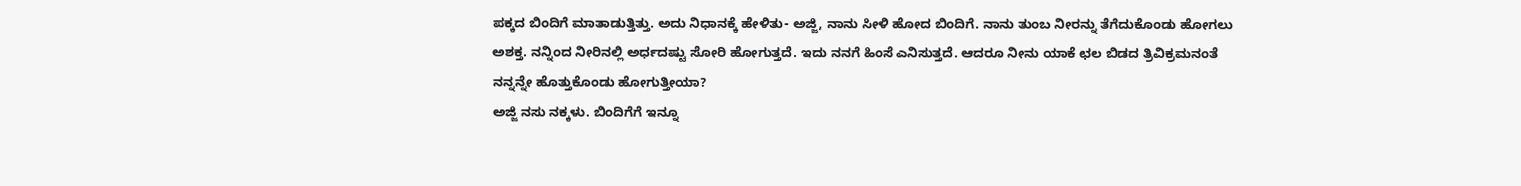ಪಕ್ಕದ ಬಿಂದಿಗೆ ಮಾತಾಡುತ್ತಿತ್ತು. ಅದು ನಿಧಾನಕ್ಕೆ ಹೇಳಿತು- ಅಜ್ಜಿ, ನಾನು ಸೀಳಿ ಹೋದ ಬಿಂದಿಗೆ. ನಾನು ತುಂಬ ನೀರನ್ನು ತೆಗೆದುಕೊಂಡು ಹೋಗಲು ಅಶಕ್ತ. ನನ್ನಿಂದ ನೀರಿನಲ್ಲಿ ಅರ್ಧದಷ್ಟು ಸೋರಿ ಹೋಗುತ್ತದೆ. ಇದು ನನಗೆ ಹಿಂಸೆ ಎನಿಸುತ್ತದೆ. ಆದರೂ ನೀನು ಯಾಕೆ ಛಲ ಬಿಡದ ತ್ರಿವಿಕ್ರಮನಂತೆ ನನ್ನನ್ನೇ ಹೊತ್ತುಕೊಂಡು ಹೋಗುತ್ತೀಯಾ?
ಅಜ್ಜಿ ನಸು ನಕ್ಕಳು. ಬಿಂದಿಗೆಗೆ ಇನ್ನೂ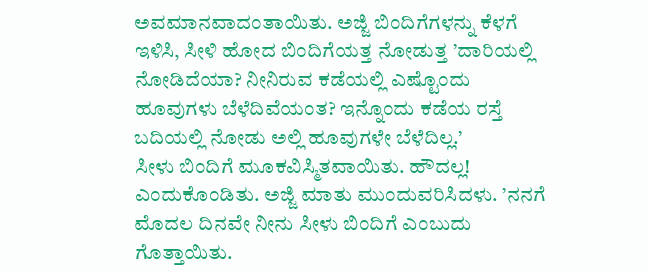ಅವಮಾನವಾದಂತಾಯಿತು. ಅಜ್ಜಿ ಬಿಂದಿಗೆಗಳನ್ನು ಕೆಳಗೆ ಇಳಿಸಿ, ಸೀಳಿ ಹೋದ ಬಿಂದಿಗೆಯತ್ತ ನೋಡುತ್ತ ’ದಾರಿಯಲ್ಲಿ ನೋಡಿದೆಯಾ? ನೀನಿರುವ ಕಡೆಯಲ್ಲಿ ಎಷ್ಟೊಂದು ಹೂವುಗಳು ಬೆಳೆದಿವೆಯಂತ? ಇನ್ನೊಂದು ಕಡೆಯ ರಸ್ತೆ ಬದಿಯಲ್ಲಿ ನೋಡು ಅಲ್ಲಿ ಹೂವುಗಳೇ ಬೆಳೆದಿಲ್ಲ.’
ಸೀಳು ಬಿಂದಿಗೆ ಮೂಕವಿಸ್ಮಿತವಾಯಿತು. ಹೌದಲ್ಲ! ಎಂದುಕೊಂಡಿತು. ಅಜ್ಜಿ ಮಾತು ಮುಂದುವರಿಸಿದಳು. ’ನನಗೆ ಮೊದಲ ದಿನವೇ ನೀನು ಸೀಳು ಬಿಂದಿಗೆ ಎಂಬುದು ಗೊತ್ತಾಯಿತು.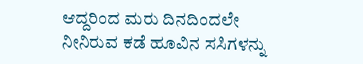ಆದ್ದರಿಂದ ಮರು ದಿನದಿಂದಲೇ ನೀನಿರುವ ಕಡೆ ಹೂವಿನ ಸಸಿಗಳನ್ನು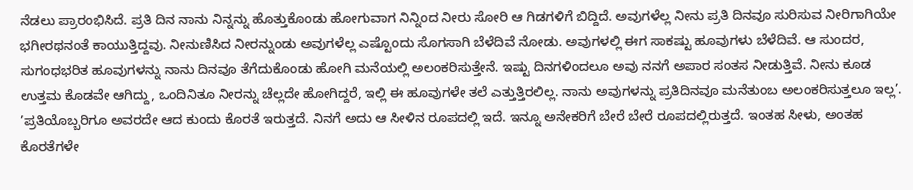ನೆಡಲು ಪ್ರಾರಂಭಿಸಿದೆ. ಪ್ರತಿ ದಿನ ನಾನು ನಿನ್ನನ್ನು ಹೊತ್ತುಕೊಂಡು ಹೋಗುವಾಗ ನಿನ್ನಿಂದ ನೀರು ಸೋರಿ ಆ ಗಿಡಗಳಿಗೆ ಬಿದ್ದಿದೆ. ಅವುಗಳೆಲ್ಲ ನೀನು ಪ್ರತಿ ದಿನವೂ ಸುರಿಸುವ ನೀರಿಗಾಗಿಯೇ ಭಗೀರಥನಂತೆ ಕಾಯುತ್ತಿದ್ದವು. ನೀನುಣಿಸಿದ ನೀರನ್ನುಂಡು ಅವುಗಳೆಲ್ಲ ಎಷ್ಟೊಂದು ಸೊಗಸಾಗಿ ಬೆಳೆದಿವೆ ನೋಡು. ಅವುಗಳಲ್ಲಿ ಈಗ ಸಾಕಷ್ಟು ಹೂವುಗಳು ಬೆಳೆದಿವೆ. ಆ ಸುಂದರ, ಸುಗಂಧಭರಿತ ಹೂವುಗಳನ್ನು ನಾನು ದಿನವೂ ತೆಗೆದುಕೊಂಡು ಹೋಗಿ ಮನೆಯಲ್ಲಿ ಅಲಂಕರಿಸುತ್ತೇನೆ. ಇಷ್ಟು ದಿನಗಳಿಂದಲೂ ಅವು ನನಗೆ ಅಪಾರ ಸಂತಸ ನೀಡುತ್ತಿವೆ. ನೀನು ಕೂಡ ಉತ್ತಮ ಕೊಡವೇ ಆಗಿದ್ದು, ಒಂದಿನಿತೂ ನೀರನ್ನು ಚೆಲ್ಲದೇ ಹೋಗಿದ್ದರೆ, ಇಲ್ಲಿ ಈ ಹೂವುಗಳೇ ತಲೆ ಎತ್ತುತ್ತಿರಲಿಲ್ಲ. ನಾನು ಅವುಗಳನ್ನು ಪ್ರತಿದಿನವೂ ಮನೆತುಂಬ ಅಲಂಕರಿಸುತ್ತಲೂ ಇಲ್ಲ’.
’ಪ್ರತಿಯೊಬ್ಬರಿಗೂ ಅವರದೇ ಆದ ಕುಂದು ಕೊರತೆ ಇರುತ್ತದೆ. ನಿನಗೆ ಅದು ಆ ಸೀಳಿನ ರೂಪದಲ್ಲಿ ಇದೆ. ಇನ್ನೂ ಅನೇಕರಿಗೆ ಬೇರೆ ಬೇರೆ ರೂಪದಲ್ಲಿರುತ್ತದೆ. ಇಂತಹ ಸೀಳು, ಅಂತಹ ಕೊರತೆಗಳೇ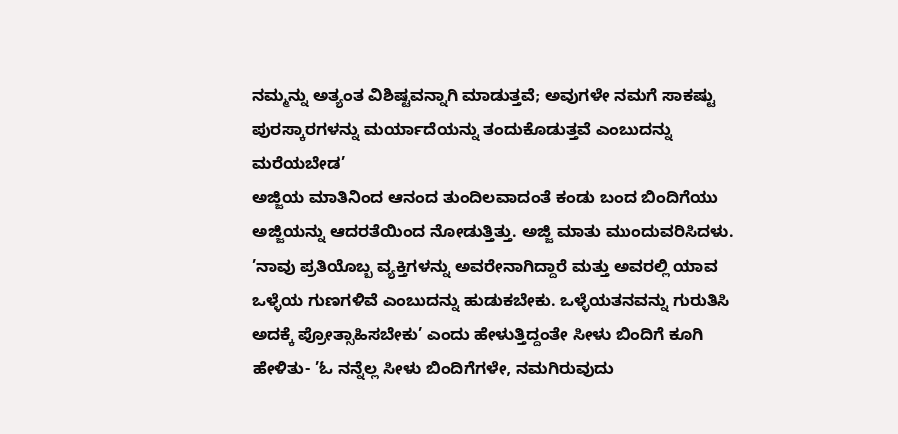ನಮ್ಮನ್ನು ಅತ್ಯಂತ ವಿಶಿಷ್ಟವನ್ನಾಗಿ ಮಾಡುತ್ತವೆ; ಅವುಗಳೇ ನಮಗೆ ಸಾಕಷ್ಟು ಪುರಸ್ಕಾರಗಳನ್ನು ಮರ್ಯಾದೆಯನ್ನು ತಂದುಕೊಡುತ್ತವೆ ಎಂಬುದನ್ನು ಮರೆಯಬೇಡ’
ಅಜ್ಜಿಯ ಮಾತಿನಿಂದ ಆನಂದ ತುಂದಿಲವಾದಂತೆ ಕಂಡು ಬಂದ ಬಿಂದಿಗೆಯು ಅಜ್ಜಿಯನ್ನು ಆದರತೆಯಿಂದ ನೋಡುತ್ತಿತ್ತು. ಅಜ್ಜಿ ಮಾತು ಮುಂದುವರಿಸಿದಳು.
’ನಾವು ಪ್ರತಿಯೊಬ್ಬ ವ್ಯಕ್ತಿಗಳನ್ನು ಅವರೇನಾಗಿದ್ದಾರೆ ಮತ್ತು ಅವರಲ್ಲಿ ಯಾವ ಒಳ್ಳೆಯ ಗುಣಗಳಿವೆ ಎಂಬುದನ್ನು ಹುಡುಕಬೇಕು. ಒಳ್ಳೆಯತನವನ್ನು ಗುರುತಿಸಿ ಅದಕ್ಕೆ ಪ್ರೋತ್ಸಾಹಿಸಬೇಕು’ ಎಂದು ಹೇಳುತ್ತಿದ್ದಂತೇ ಸೀಳು ಬಿಂದಿಗೆ ಕೂಗಿ ಹೇಳಿತು- ’ಓ ನನ್ನೆಲ್ಲ ಸೀಳು ಬಿಂದಿಗೆಗಳೇ, ನಮಗಿರುವುದು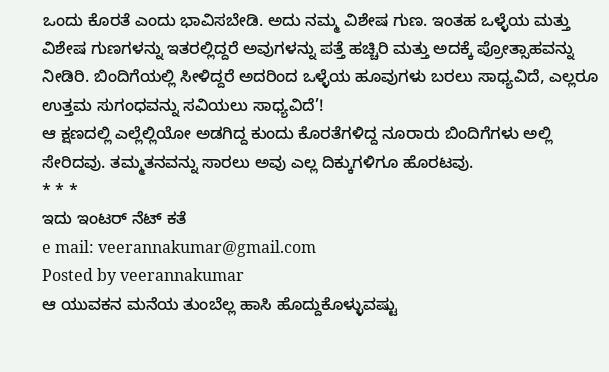ಒಂದು ಕೊರತೆ ಎಂದು ಭಾವಿಸಬೇಡಿ. ಅದು ನಮ್ಮ ವಿಶೇಷ ಗುಣ. ಇಂತಹ ಒಳ್ಳೆಯ ಮತ್ತು ವಿಶೇಷ ಗುಣಗಳನ್ನು ಇತರಲ್ಲಿದ್ದರೆ ಅವುಗಳನ್ನು ಪತ್ತೆ ಹಚ್ಚಿರಿ ಮತ್ತು ಅದಕ್ಕೆ ಪ್ರೋತ್ಸಾಹವನ್ನು ನೀಡಿರಿ. ಬಿಂದಿಗೆಯಲ್ಲಿ ಸೀಳಿದ್ದರೆ ಅದರಿಂದ ಒಳ್ಳೆಯ ಹೂವುಗಳು ಬರಲು ಸಾಧ್ಯವಿದೆ, ಎಲ್ಲರೂ ಉತ್ತಮ ಸುಗಂಧವನ್ನು ಸವಿಯಲು ಸಾಧ್ಯವಿದೆ’!
ಆ ಕ್ಷಣದಲ್ಲಿ ಎಲ್ಲೆಲ್ಲಿಯೋ ಅಡಗಿದ್ದ ಕುಂದು ಕೊರತೆಗಳಿದ್ದ ನೂರಾರು ಬಿಂದಿಗೆಗಳು ಅಲ್ಲಿ ಸೇರಿದವು. ತಮ್ಮತನವನ್ನು ಸಾರಲು ಅವು ಎಲ್ಲ ದಿಕ್ಕುಗಳಿಗೂ ಹೊರಟವು.
* * *
ಇದು ಇಂಟರ್ ನೆಟ್ ಕತೆ
e mail: veerannakumar@gmail.com
Posted by veerannakumar
ಆ ಯುವಕನ ಮನೆಯ ತುಂಬೆಲ್ಲ ಹಾಸಿ ಹೊದ್ದುಕೊಳ್ಳುವಷ್ಟು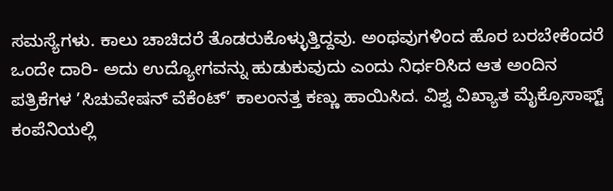ಸಮಸ್ಯೆಗಳು. ಕಾಲು ಚಾಚಿದರೆ ತೊಡರುಕೊಳ್ಳುತ್ತಿದ್ದವು. ಅಂಥವುಗಳಿಂದ ಹೊರ ಬರಬೇಕೆಂದರೆ ಒಂದೇ ದಾರಿ- ಅದು ಉದ್ಯೋಗವನ್ನು ಹುಡುಕುವುದು ಎಂದು ನಿರ್ಧರಿಸಿದ ಆತ ಅಂದಿನ ಪತ್ರಿಕೆಗಳ ’ಸಿಚುವೇಷನ್ ವೆಕೆಂಟ್’ ಕಾಲಂನತ್ತ ಕಣ್ಣು ಹಾಯಿಸಿದ. ವಿಶ್ವ ವಿಖ್ಯಾತ ಮೈಕ್ರೊಸಾಫ್ಟ್ ಕಂಪೆನಿಯಲ್ಲಿ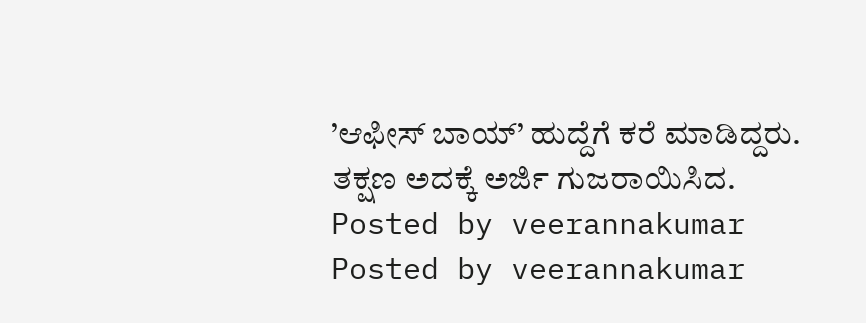’ಆಫೀಸ್ ಬಾಯ್’ ಹುದ್ದೆಗೆ ಕರೆ ಮಾಡಿದ್ದರು. ತಕ್ಷಣ ಅದಕ್ಕೆ ಅರ್ಜಿ ಗುಜರಾಯಿಸಿದ.
Posted by veerannakumar
Posted by veerannakumar